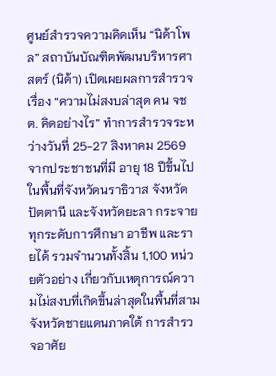ศูนย์สำรวจความคิดเห็น “นิด้าโพล” สถาบันบัณฑิตพัฒนบริหารศาสตร์ (นิด้า) เปิดเผยผลการสำรวจ เรื่อง “ความไม่สงบล่าสุด คน จชต. คิดอย่างไร” ทำการสำรวจระหว่างวันที่ 25-27 สิงหาคม 2569 จากประชาชนที่มี อายุ 18 ปีขึ้นไป ในพื้นที่จังหวัดนราธิวาส จังหวัดปัตตานี และจังหวัดยะลา กระจายทุกระดับการศึกษา อาชีพ และรายได้ รวมจำนวนทั้งสิ้น 1,100 หน่วยตัวอย่าง เกี่ยวกับเหตุการณ์ความไม่สงบที่เกิดขึ้นล่าสุดในพื้นที่สามจังหวัดชายแดนภาคใต้ การสำรวจอาศัย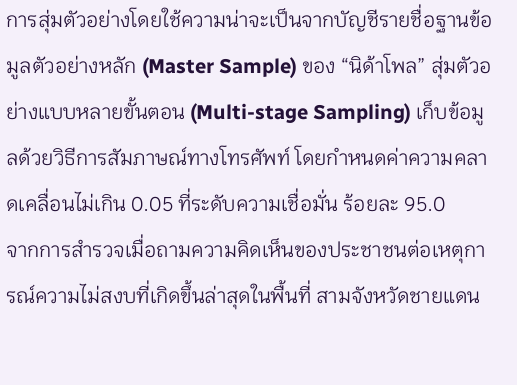การสุ่มตัวอย่างโดยใช้ความน่าจะเป็นจากบัญชีรายชื่อฐานข้อมูลตัวอย่างหลัก (Master Sample) ของ “นิด้าโพล” สุ่มตัวอย่างแบบหลายขั้นตอน (Multi-stage Sampling) เก็บข้อมูลด้วยวิธีการสัมภาษณ์ทางโทรศัพท์ โดยกำหนดค่าความคลาดเคลื่อนไม่เกิน 0.05 ที่ระดับความเชื่อมั่น ร้อยละ 95.0
จากการสำรวจเมื่อถามความคิดเห็นของประชาชนต่อเหตุการณ์ความไม่สงบที่เกิดขึ้นล่าสุดในพื้นที่ สามจังหวัดชายแดน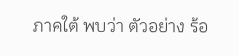ภาคใต้ พบว่า ตัวอย่าง ร้อ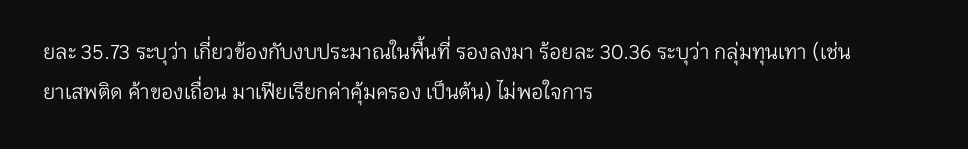ยละ 35.73 ระบุว่า เกี่ยวข้องกับงบประมาณในพื้นที่ รองลงมา ร้อยละ 30.36 ระบุว่า กลุ่มทุนเทา (เช่น ยาเสพติด ค้าของเถื่อน มาเฟียเรียกค่าคุ้มครอง เป็นต้น) ไม่พอใจการ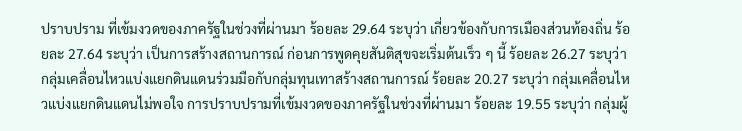ปราบปราม ที่เข้มงวดของภาครัฐในช่วงที่ผ่านมา ร้อยละ 29.64 ระบุว่า เกี่ยวข้องกับการเมืองส่วนท้องถิ่น ร้อยละ 27.64 ระบุว่า เป็นการสร้างสถานการณ์ ก่อนการพูดคุยสันติสุขจะเริ่มต้นเร็ว ๆ นี้ ร้อยละ 26.27 ระบุว่า กลุ่มเคลื่อนไหวแบ่งแยกดินแดนร่วมมือกับกลุ่มทุนเทาสร้างสถานการณ์ ร้อยละ 20.27 ระบุว่า กลุ่มเคลื่อนไหวแบ่งแยกดินแดนไม่พอใจ การปราบปรามที่เข้มงวดของภาครัฐในช่วงที่ผ่านมา ร้อยละ 19.55 ระบุว่า กลุ่มผู้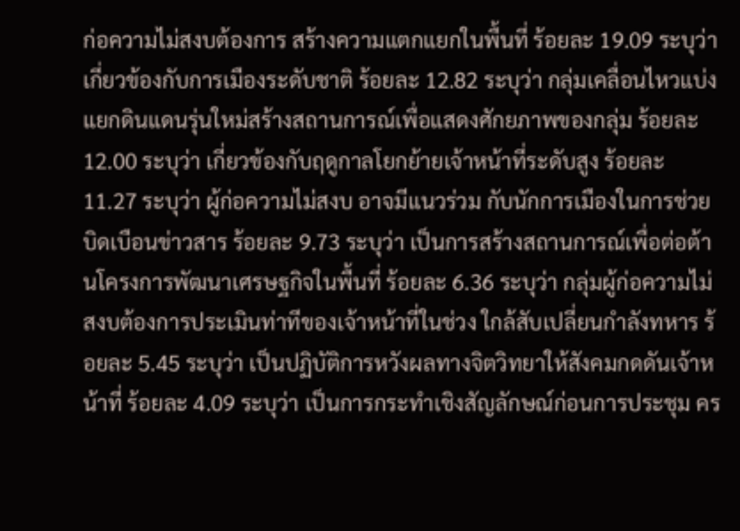ก่อความไม่สงบต้องการ สร้างความแตกแยกในพื้นที่ ร้อยละ 19.09 ระบุว่า เกี่ยวข้องกับการเมืองระดับชาติ ร้อยละ 12.82 ระบุว่า กลุ่มเคลื่อนไหวแบ่งแยกดินแดนรุ่นใหม่สร้างสถานการณ์เพื่อแสดงศักยภาพของกลุ่ม ร้อยละ 12.00 ระบุว่า เกี่ยวข้องกับฤดูกาลโยกย้ายเจ้าหน้าที่ระดับสูง ร้อยละ 11.27 ระบุว่า ผู้ก่อความไม่สงบ อาจมีแนวร่วม กับนักการเมืองในการช่วยบิดเบือนข่าวสาร ร้อยละ 9.73 ระบุว่า เป็นการสร้างสถานการณ์เพื่อต่อต้านโครงการพัฒนาเศรษฐกิจในพื้นที่ ร้อยละ 6.36 ระบุว่า กลุ่มผู้ก่อความไม่สงบต้องการประเมินท่าทีของเจ้าหน้าที่ในช่วง ใกล้สับเปลี่ยนกำลังทหาร ร้อยละ 5.45 ระบุว่า เป็นปฏิบัติการหวังผลทางจิตวิทยาให้สังคมกดดันเจ้าหน้าที่ ร้อยละ 4.09 ระบุว่า เป็นการกระทำเชิงสัญลักษณ์ก่อนการประชุม คร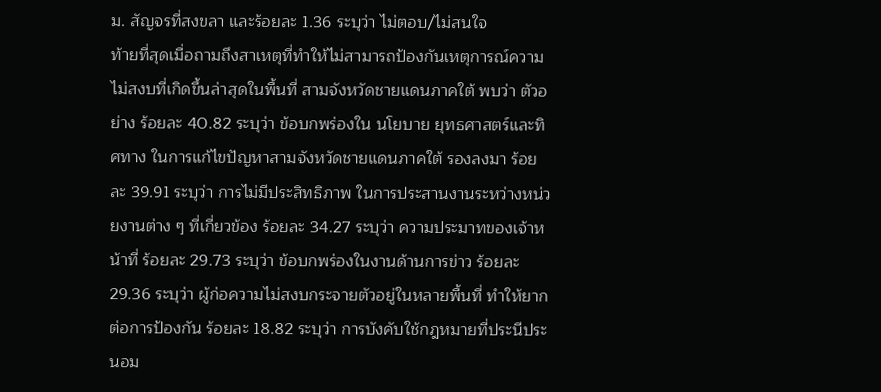ม. สัญจรที่สงขลา และร้อยละ 1.36 ระบุว่า ไม่ตอบ/ไม่สนใจ
ท้ายที่สุดเมื่อถามถึงสาเหตุที่ทำให้ไม่สามารถป้องกันเหตุการณ์ความไม่สงบที่เกิดขึ้นล่าสุดในพื้นที่ สามจังหวัดชายแดนภาคใต้ พบว่า ตัวอย่าง ร้อยละ 40.82 ระบุว่า ข้อบกพร่องใน นโยบาย ยุทธศาสตร์และทิศทาง ในการแก้ไขปัญหาสามจังหวัดชายแดนภาคใต้ รองลงมา ร้อยละ 39.91 ระบุว่า การไม่มีประสิทธิภาพ ในการประสานงานระหว่างหน่วยงานต่าง ๆ ที่เกี่ยวข้อง ร้อยละ 34.27 ระบุว่า ความประมาทของเจ้าหน้าที่ ร้อยละ 29.73 ระบุว่า ข้อบกพร่องในงานด้านการข่าว ร้อยละ 29.36 ระบุว่า ผู้ก่อความไม่สงบกระจายตัวอยู่ในหลายพื้นที่ ทำให้ยากต่อการป้องกัน ร้อยละ 18.82 ระบุว่า การบังคับใช้กฎหมายที่ประนีประนอม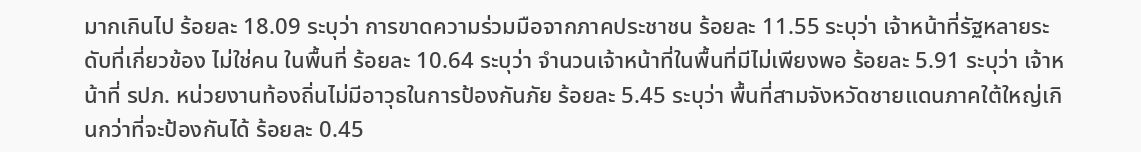มากเกินไป ร้อยละ 18.09 ระบุว่า การขาดความร่วมมือจากภาคประชาชน ร้อยละ 11.55 ระบุว่า เจ้าหน้าที่รัฐหลายระดับที่เกี่ยวข้อง ไม่ใช่คน ในพื้นที่ ร้อยละ 10.64 ระบุว่า จำนวนเจ้าหน้าที่ในพื้นที่มีไม่เพียงพอ ร้อยละ 5.91 ระบุว่า เจ้าหน้าที่ รปภ. หน่วยงานท้องถิ่นไม่มีอาวุธในการป้องกันภัย ร้อยละ 5.45 ระบุว่า พื้นที่สามจังหวัดชายแดนภาคใต้ใหญ่เกินกว่าที่จะป้องกันได้ ร้อยละ 0.45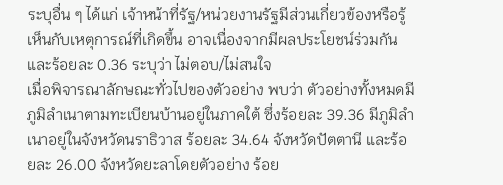ระบุอื่น ๆ ได้แก่ เจ้าหน้าที่รัฐ/หน่วยงานรัฐมีส่วนเกี่ยวข้องหรือรู้เห็นกับเหตุการณ์ที่เกิดขึ้น อาจเนื่องจากมีผลประโยชน์ร่วมกัน และร้อยละ 0.36 ระบุว่า ไม่ตอบ/ไม่สนใจ
เมื่อพิจารณาลักษณะทั่วไปของตัวอย่าง พบว่า ตัวอย่างทั้งหมดมีภูมิลำเนาตามทะเบียนบ้านอยู่ในภาคใต้ ซึ่งร้อยละ 39.36 มีภูมิลำเนาอยู่ในจังหวัดนราธิวาส ร้อยละ 34.64 จังหวัดปัตตานี และร้อยละ 26.00 จังหวัดยะลาโดยตัวอย่าง ร้อย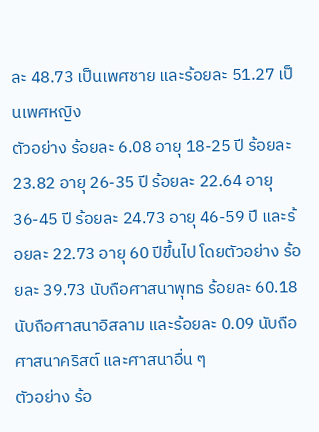ละ 48.73 เป็นเพศชาย และร้อยละ 51.27 เป็นเพศหญิง
ตัวอย่าง ร้อยละ 6.08 อายุ 18-25 ปี ร้อยละ 23.82 อายุ 26-35 ปี ร้อยละ 22.64 อายุ 36-45 ปี ร้อยละ 24.73 อายุ 46-59 ปี และร้อยละ 22.73 อายุ 60 ปีขึ้นไป โดยตัวอย่าง ร้อยละ 39.73 นับถือศาสนาพุทธ ร้อยละ 60.18 นับถือศาสนาอิสลาม และร้อยละ 0.09 นับถือศาสนาคริสต์ และศาสนาอื่น ๆ
ตัวอย่าง ร้อ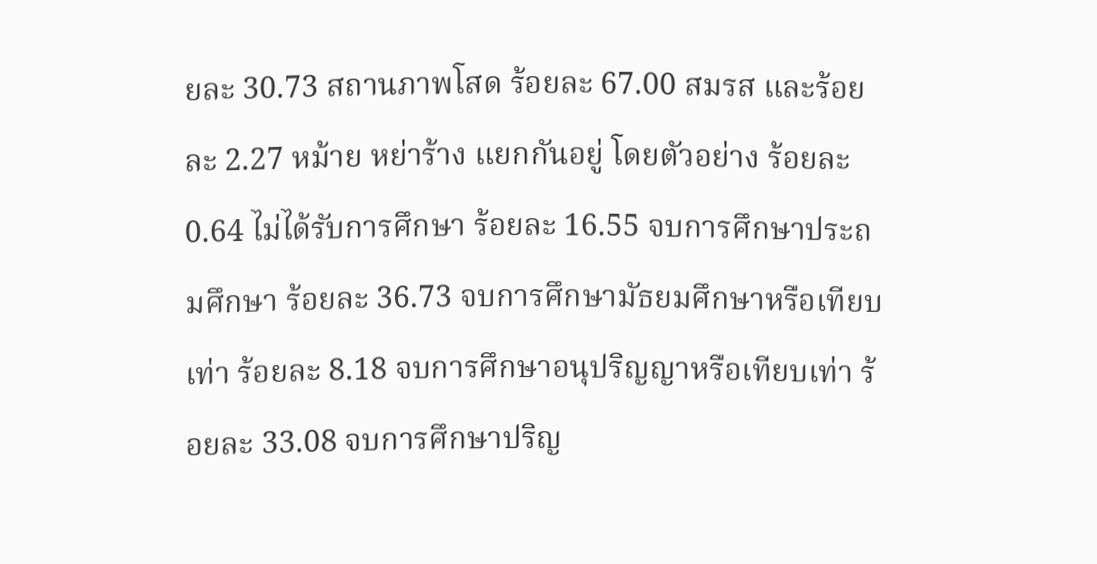ยละ 30.73 สถานภาพโสด ร้อยละ 67.00 สมรส และร้อยละ 2.27 หม้าย หย่าร้าง แยกกันอยู่ โดยตัวอย่าง ร้อยละ 0.64 ไม่ได้รับการศึกษา ร้อยละ 16.55 จบการศึกษาประถมศึกษา ร้อยละ 36.73 จบการศึกษามัธยมศึกษาหรือเทียบเท่า ร้อยละ 8.18 จบการศึกษาอนุปริญญาหรือเทียบเท่า ร้อยละ 33.08 จบการศึกษาปริญ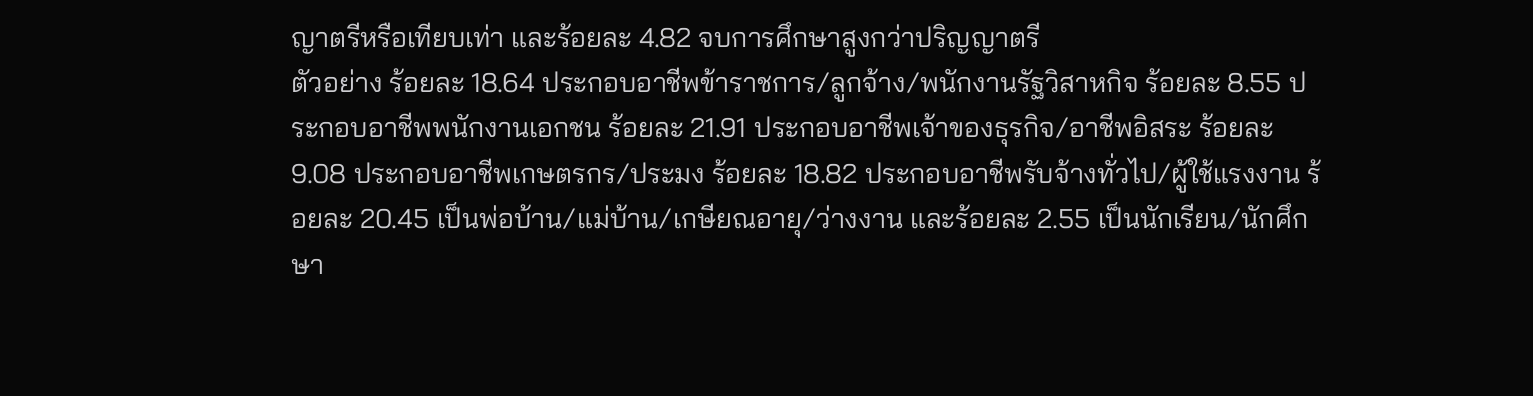ญาตรีหรือเทียบเท่า และร้อยละ 4.82 จบการศึกษาสูงกว่าปริญญาตรี
ตัวอย่าง ร้อยละ 18.64 ประกอบอาชีพข้าราชการ/ลูกจ้าง/พนักงานรัฐวิสาหกิจ ร้อยละ 8.55 ประกอบอาชีพพนักงานเอกชน ร้อยละ 21.91 ประกอบอาชีพเจ้าของธุรกิจ/อาชีพอิสระ ร้อยละ 9.08 ประกอบอาชีพเกษตรกร/ประมง ร้อยละ 18.82 ประกอบอาชีพรับจ้างทั่วไป/ผู้ใช้แรงงาน ร้อยละ 20.45 เป็นพ่อบ้าน/แม่บ้าน/เกษียณอายุ/ว่างงาน และร้อยละ 2.55 เป็นนักเรียน/นักศึกษา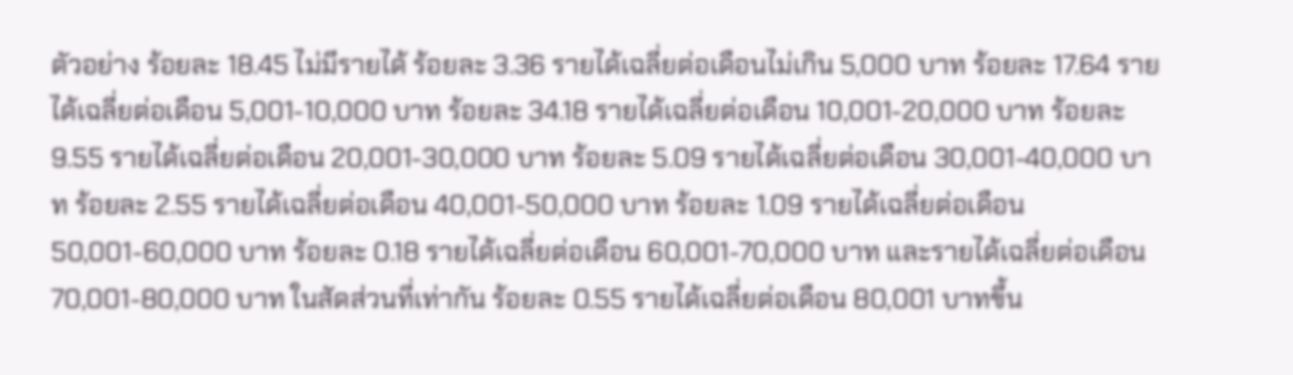ตัวอย่าง ร้อยละ 18.45 ไม่มีรายได้ ร้อยละ 3.36 รายได้เฉลี่ยต่อเดือนไม่เกิน 5,000 บาท ร้อยละ 17.64 รายได้เฉลี่ยต่อเดือน 5,001-10,000 บาท ร้อยละ 34.18 รายได้เฉลี่ยต่อเดือน 10,001-20,000 บาท ร้อยละ 9.55 รายได้เฉลี่ยต่อเดือน 20,001-30,000 บาท ร้อยละ 5.09 รายได้เฉลี่ยต่อเดือน 30,001-40,000 บาท ร้อยละ 2.55 รายได้เฉลี่ยต่อเดือน 40,001-50,000 บาท ร้อยละ 1.09 รายได้เฉลี่ยต่อเดือน 50,001-60,000 บาท ร้อยละ 0.18 รายได้เฉลี่ยต่อเดือน 60,001-70,000 บาท และรายได้เฉลี่ยต่อเดือน 70,001-80,000 บาท ในสัดส่วนที่เท่ากัน ร้อยละ 0.55 รายได้เฉลี่ยต่อเดือน 80,001 บาทขึ้น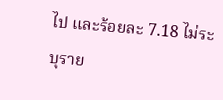ไป และร้อยละ 7.18 ไม่ระบุราย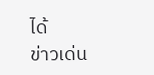ได้
ข่าวเด่น